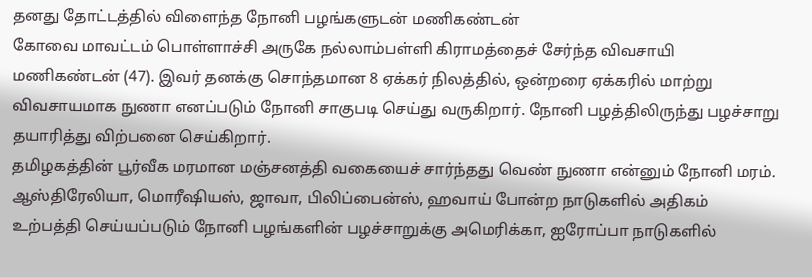தனது தோட்டத்தில் விளைந்த நோனி பழங்களுடன் மணிகண்டன்
கோவை மாவட்டம் பொள்ளாச்சி அருகே நல்லாம்பள்ளி கிராமத்தைச் சேர்ந்த விவசாயி மணிகண்டன் (47). இவர் தனக்கு சொந்தமான 8 ஏக்கர் நிலத்தில், ஒன்றரை ஏக்கரில் மாற்று விவசாயமாக நுணா எனப்படும் நோனி சாகுபடி செய்து வருகிறார். நோனி பழத்திலிருந்து பழச்சாறு தயாரித்து விற்பனை செய்கிறார்.
தமிழகத்தின் பூர்வீக மரமான மஞ்சனத்தி வகையைச் சார்ந்தது வெண் நுணா என்னும் நோனி மரம். ஆஸ்திரேலியா, மொரீஷியஸ், ஜாவா, பிலிப்பைன்ஸ், ஹவாய் போன்ற நாடுகளில் அதிகம் உற்பத்தி செய்யப்படும் நோனி பழங்களின் பழச்சாறுக்கு அமெரிக்கா, ஐரோப்பா நாடுகளில்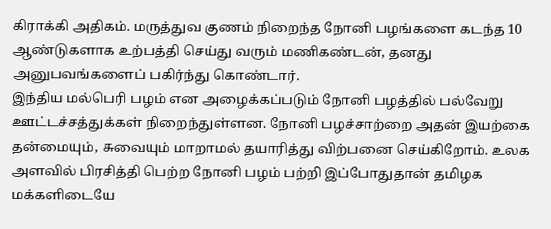கிராக்கி அதிகம். மருத்துவ குணம் நிறைந்த நோனி பழங்களை கடந்த 10 ஆண்டுகளாக உற்பத்தி செய்து வரும் மணிகண்டன், தனது அனுபவங்களைப் பகிர்ந்து கொண்டார்.
இந்திய மல்பெரி பழம் என அழைக்கப்படும் நோனி பழத்தில் பல்வேறு ஊட்டச்சத்துக்கள் நிறைந்துள்ளன. நோனி பழச்சாற்றை அதன் இயற்கை தன்மையும், சுவையும் மாறாமல் தயாரித்து விற்பனை செய்கிறோம். உலக அளவில் பிரசித்தி பெற்ற நோனி பழம் பற்றி இப்போதுதான் தமிழக மக்களிடையே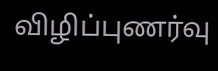விழிப்புணர்வு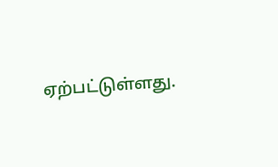ஏற்பட்டுள்ளது.